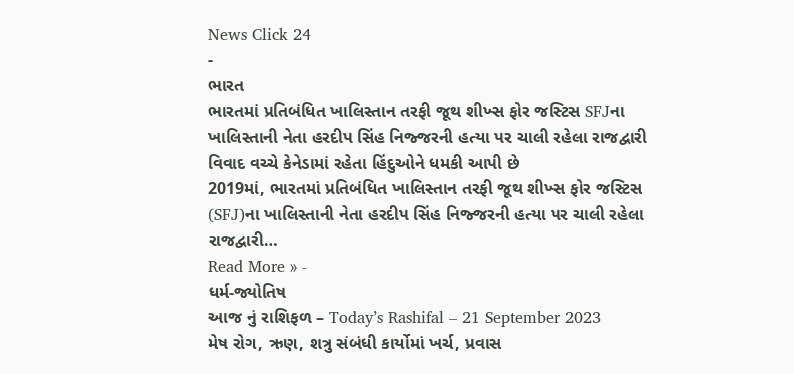News Click 24
-
ભારત
ભારતમાં પ્રતિબંધિત ખાલિસ્તાન તરફી જૂથ શીખ્સ ફોર જસ્ટિસ SFJના ખાલિસ્તાની નેતા હરદીપ સિંહ નિજ્જરની હત્યા પર ચાલી રહેલા રાજદ્વારી વિવાદ વચ્ચે કેનેડામાં રહેતા હિંદુઓને ધમકી આપી છે
2019માં, ભારતમાં પ્રતિબંધિત ખાલિસ્તાન તરફી જૂથ શીખ્સ ફોર જસ્ટિસ (SFJ)ના ખાલિસ્તાની નેતા હરદીપ સિંહ નિજ્જરની હત્યા પર ચાલી રહેલા રાજદ્વારી…
Read More » -
ધર્મ-જ્યોતિષ
આજ નું રાશિફળ – Today’s Rashifal – 21 September 2023
મેષ રોગ, ઋણ, શત્રુ સંબંધી કાર્યોમાં ખર્ચ, પ્રવાસ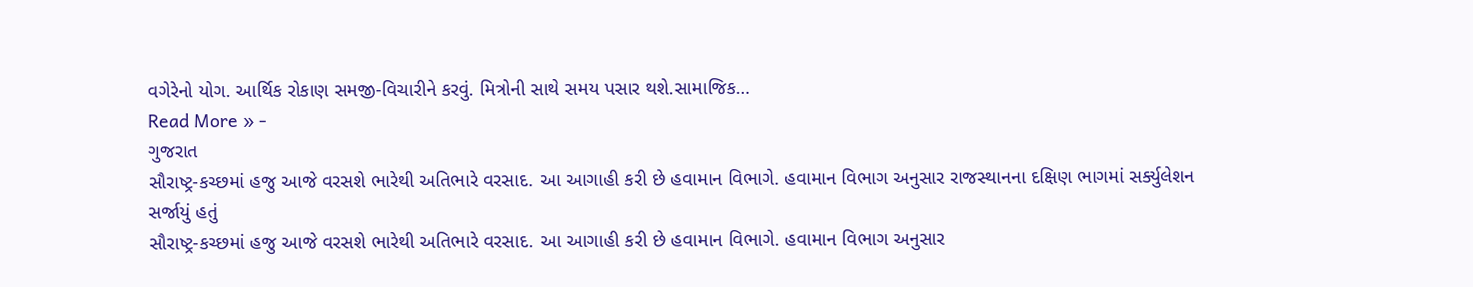વગેરેનો યોગ. આર્થિક રોકાણ સમજી-વિચારીને કરવું. મિત્રોની સાથે સમય પસાર થશે.સામાજિક…
Read More » -
ગુજરાત
સૌરાષ્ટ્ર-કચ્છમાં હજુ આજે વરસશે ભારેથી અતિભારે વરસાદ. આ આગાહી કરી છે હવામાન વિભાગે. હવામાન વિભાગ અનુસાર રાજસ્થાનના દક્ષિણ ભાગમાં સર્ક્યુલેશન સર્જાયું હતું
સૌરાષ્ટ્ર-કચ્છમાં હજુ આજે વરસશે ભારેથી અતિભારે વરસાદ. આ આગાહી કરી છે હવામાન વિભાગે. હવામાન વિભાગ અનુસાર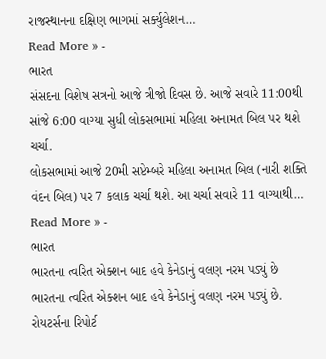રાજસ્થાનના દક્ષિણ ભાગમાં સર્ક્યુલેશન…
Read More » -
ભારત
સંસદના વિશેષ સત્રનો આજે ત્રીજો દિવસ છે. આજે સવારે 11:00થી સાંજે 6:00 વાગ્યા સુધી લોકસભામાં મહિલા અનામત બિલ પર થશે ચર્ચા.
લોકસભામાં આજે 20મી સપ્ટેમ્બરે મહિલા અનામત બિલ (નારી શક્તિ વંદન બિલ) પર 7 કલાક ચર્ચા થશે. આ ચર્ચા સવારે 11 વાગ્યાથી…
Read More » -
ભારત
ભારતના ત્વરિત એક્શન બાદ હવે કેનેડાનું વલણ નરમ પડ્યું છે
ભારતના ત્વરિત એક્શન બાદ હવે કેનેડાનું વલણ નરમ પડ્યું છે. રોયટર્સના રિપોર્ટ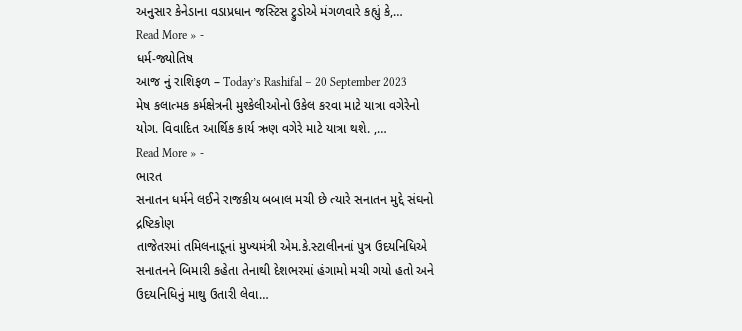અનુસાર કેનેડાના વડાપ્રધાન જસ્ટિસ ટ્રુડોએ મંગળવારે કહ્યું કે,…
Read More » -
ધર્મ-જ્યોતિષ
આજ નું રાશિફળ – Today’s Rashifal – 20 September 2023
મેષ કલાત્મક કર્મક્ષેત્રની મુશ્કેલીઓનો ઉકેલ કરવા માટે યાત્રા વગેરેનો યોગ. વિવાદિત આર્થિક કાર્ય ઋણ વગેરે માટે યાત્રા થશે. ,…
Read More » -
ભારત
સનાતન ધર્મને લઈને રાજકીય બબાલ મચી છે ત્યારે સનાતન મુદ્દે સંઘનો દ્રષ્ટિકોણ
તાજેતરમાં તમિલનાડૂનાં મુખ્યમંત્રી એમ.કે.સ્ટાલીનનાં પુત્ર ઉદયનિધિએ સનાતનને બિમારી કહેતા તેનાથી દેશભરમાં હંગામો મચી ગયો હતો અને ઉદયનિધિનું માથુ ઉતારી લેવા…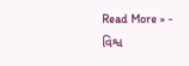Read More » -
વિશ્વ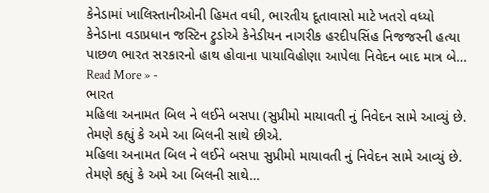કેનેડામાં ખાલિસ્તાનીઓની હિમત વધી, ભારતીય દૂતાવાસો માટે ખતરો વધ્યો
કેનેડાના વડાપ્રધાન જસ્ટિન ટ્રુડોએ કેનેડીયન નાગરીક હરદીપસિંહ નિજજરની હત્યા પાછળ ભારત સરકારનો હાથ હોવાના પાયાવિહોણા આપેલા નિવેદન બાદ માત્ર બે…
Read More » -
ભારત
મહિલા અનામત બિલ ને લઈને બસપા (સુપ્રીમો માયાવતી નું નિવેદન સામે આવ્યું છે. તેમણે કહ્યું કે અમે આ બિલની સાથે છીએ.
મહિલા અનામત બિલ ને લઈને બસપા સુપ્રીમો માયાવતી નું નિવેદન સામે આવ્યું છે. તેમણે કહ્યું કે અમે આ બિલની સાથે…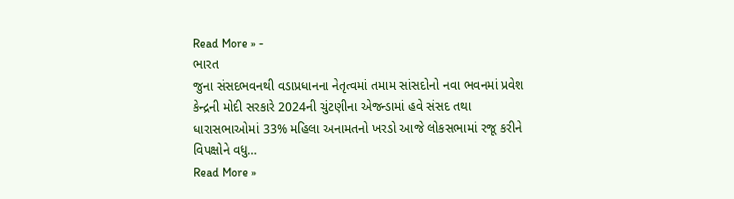Read More » -
ભારત
જુના સંસદભવનથી વડાપ્રધાનના નેતૃત્વમાં તમામ સાંસદોનો નવા ભવનમાં પ્રવેશ
કેન્દ્રની મોદી સરકારે 2024ની ચુંટણીના એજન્ડામાં હવે સંસદ તથા ધારાસભાઓમાં 33% મહિલા અનામતનો ખરડો આજે લોકસભામાં રજૂ કરીને વિપક્ષોને વધુ…
Read More »